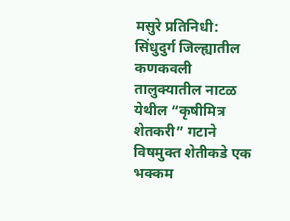मसुरे प्रतिनिधी: सिंधुदुर्ग जिल्ह्यातील कणकवली तालुक्यातील नाटळ येथील “कृषीमित्र शेतकरी” गटाने विषमुक्त शेतीकडे एक भक्कम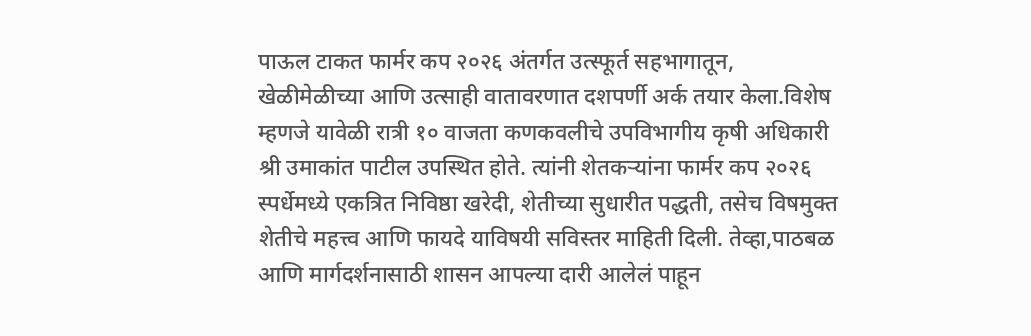पाऊल टाकत फार्मर कप २०२६ अंतर्गत उत्स्फूर्त सहभागातून, खेळीमेळीच्या आणि उत्साही वातावरणात दशपर्णी अर्क तयार केला.विशेष म्हणजे यावेळी रात्री १० वाजता कणकवलीचे उपविभागीय कृषी अधिकारी श्री उमाकांत पाटील उपस्थित होते. त्यांनी शेतकऱ्यांना फार्मर कप २०२६ स्पर्धेमध्ये एकत्रित निविष्ठा खरेदी, शेतीच्या सुधारीत पद्धती, तसेच विषमुक्त शेतीचे महत्त्व आणि फायदे याविषयी सविस्तर माहिती दिली. तेव्हा,पाठबळ आणि मार्गदर्शनासाठी शासन आपल्या दारी आलेलं पाहून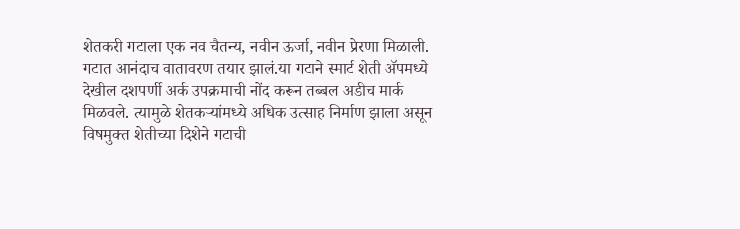शेतकरी गटाला एक नव चैतन्य, नवीन ऊर्जा, नवीन प्रेरणा मिळाली. गटात आनंदाच वातावरण तयार झालं.या गटाने स्मार्ट शेती ॲपमध्ये देखील दशपर्णी अर्क उपक्रमाची नोंद करून तब्बल अडीच मार्क मिळवले. त्यामुळे शेतकऱ्यांमध्ये अधिक उत्साह निर्माण झाला असून विषमुक्त शेतीच्या दिशेने गटाची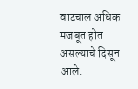वाटचाल अधिक मजबूत होत असल्याचे दिसून आले.